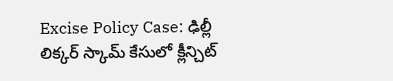Excise Policy Case: ఢిల్లీ లిక్కర్ స్కామ్ కేసులో క్లీన్చిట్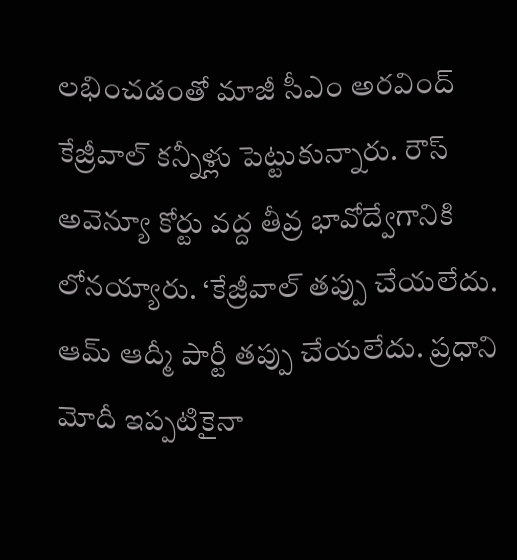లభించడంతో మాజీ సీఎం అరవింద్ కేజ్రీవాల్ కన్నీళ్లు పెట్టుకున్నారు. రౌస్ అవెన్యూ కోర్టు వద్ద తీవ్ర భావోద్వేగానికి లోనయ్యారు. ‘కేజ్రీవాల్ తప్పు చేయలేదు. ఆమ్ ఆద్మీ పార్టీ తప్పు చేయలేదు. ప్రధాని మోదీ ఇప్పటికైనా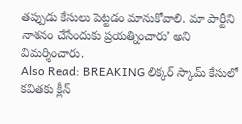తప్పుడు కేసులు పెట్టడం మానుకోవాలి. మా పార్టీని నాశనం చేసేందుకు ప్రయత్నించారు’ అని విమర్శించారు.
Also Read: BREAKING లిక్కర్ స్కామ్ కేసులో కవితకు క్లీన్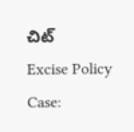చిట్
Excise Policy Case: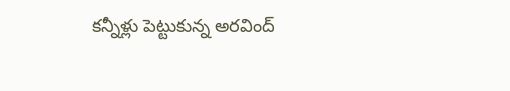కన్నీళ్లు పెట్టుకున్న అరవింద్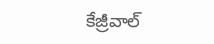కేజ్రీవాల్